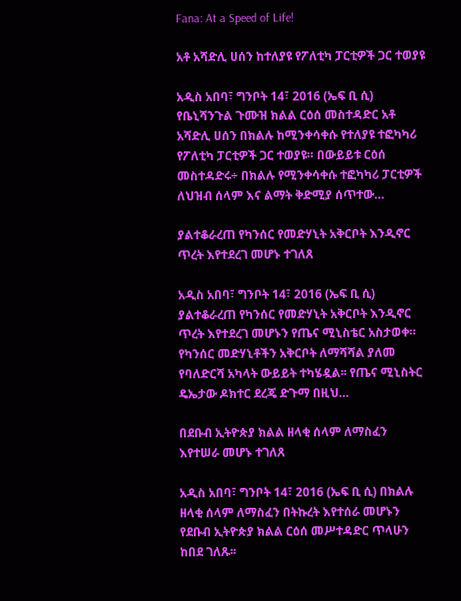Fana: At a Speed of Life!

አቶ አሻድሊ ሀሰን ከተለያዩ የፖለቲካ ፓርቲዎች ጋር ተወያዩ

አዲስ አበባ፣ ግንቦት 14፣ 2016 (ኤፍ ቢ ሲ) የቤኒሻንጉል ጉሙዝ ክልል ርዕሰ መስተዳድር አቶ አሻድሊ ሀሰን በክልሉ ከሚንቀሳቀሱ የተለያዩ ተፎካካሪ የፖለቲካ ፓርቲዎች ጋር ተወያዩ። በውይይቱ ርዕሰ መስተዳድሩ÷ በክልሉ የሚንቀሳቀሱ ተፎካካሪ ፓርቲዎች ለህዝብ ሰላም እና ልማት ቅድሚያ ሰጥተው…

ያልተቆራረጠ የካንሰር የመድሃኒት አቅርቦት እንዲኖር ጥረት እየተደረገ መሆኑ ተገለጸ

አዲስ አበባ፣ ግንቦት 14፣ 2016 (ኤፍ ቢ ሲ) ያልተቆራረጠ የካንሰር የመድሃኒት አቅርቦት እንዲኖር ጥረት እየተደረገ መሆኑን የጤና ሚኒስቴር አስታወቀ። የካንሰር መድሃኒቶችን አቅርቦት ለማሻሻል ያለመ የባለድርሻ አካላት ውይይት ተካሄዷል፡፡ የጤና ሚኒስትር ዴኤታው ዶክተር ደረጄ ድጉማ በዚህ…

በደቡብ ኢትዮጵያ ክልል ዘላቂ ሰላም ለማስፈን እየተሠራ መሆኑ ተገለጸ

አዲስ አበባ፣ ግንቦት 14፣ 2016 (ኤፍ ቢ ሲ) በክልሉ ዘላቂ ሰላም ለማስፈን በትኩረት እየተሰራ መሆኑን የደቡብ ኢትዮጵያ ክልል ርዕሰ መሥተዳድር ጥላሁን ከበደ ገለጹ፡፡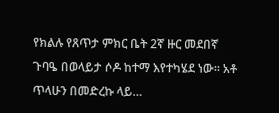የክልሉ የጸጥታ ምክር ቤት 2ኛ ዙር መደበኛ ጉባዔ በወላይታ ሶዶ ከተማ እየተካሄደ ነው፡፡ አቶ ጥላሁን በመድረኩ ላይ…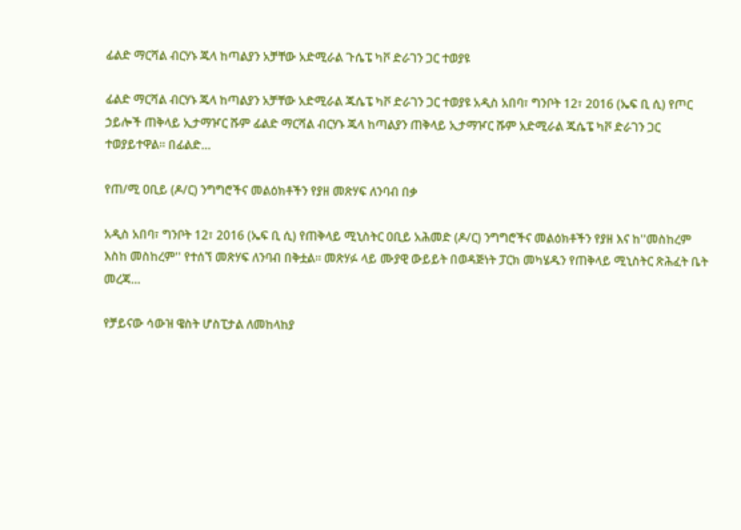ፊልድ ማርሻል ብርሃኑ ጁላ ከጣልያን አቻቸው አድሚራል ጉሴፔ ካቮ ድራገን ጋር ተወያዩ

ፊልድ ማርሻል ብርሃኑ ጁላ ከጣልያን አቻቸው አድሚራል ጁሴፔ ካቮ ድራገን ጋር ተወያዩ አዲስ አበባ፣ ግንቦት 12፣ 2016 (ኤፍ ቢ ሲ) የጦር ኃይሎች ጠቅላይ ኢታማዦር ሹም ፊልድ ማርሻል ብርሃኑ ጁላ ከጣልያን ጠቅላይ ኢታማዦር ሹም አድሚራል ጁሴፔ ካቮ ድራገን ጋር ተወያይተዋል፡፡ በፊልድ…

የጠ/ሚ ዐቢይ (ዶ/ር) ንግግሮችና መልዕክቶችን የያዘ መጽሃፍ ለንባብ በቃ

አዲስ አበባ፣ ግንቦት 12፣ 2016 (ኤፍ ቢ ሲ) የጠቅላይ ሚኒስትር ዐቢይ አሕመድ (ዶ/ር) ንግግሮችና መልዕክቶችን የያዘ እና ከ''መስከረም እስከ መስከረም'' የተሰኘ መጽሃፍ ለንባብ በቅቷል፡፡ መጽሃፉ ላይ ሙያዊ ውይይት በወዳጅነት ፓርክ መካሄዱን የጠቅላይ ሚኒስትር ጽሕፈት ቤት መረጃ…

የቻይናው ሳውዝ ዌስት ሆስፒታል ለመከላከያ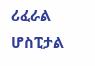ሪፈራል ሆስፒታል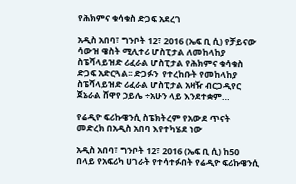የሕክምና ቁሳቁስ ድጋፍ አደረገ

አዲስ አበባ፣ ግንቦት 12፣ 2016 (ኤፍ ቢ ሲ) የቻይናው ሳውዝ ዌስት ሚሊተሪ ሆስፒታል ለመከላከያ ስፔሻላይዝድ ሪፈራል ሆስፒታል የሕክምና ቁሳቁስ ድጋፍ አድርጓል፡፡ ድጋፉን  የተረከቡት የመከላከያ ስፔሻላይዝድ ሪፈራል ሆስፒታል አዛዥ ብርጋዲየር ጀኔራል ሸዋየ ኃይሌ ÷አሁን ላይ እንደተቋም…

የሬዲዮ ፍሪኩዌንሲ ስፔክትረም የአውደ ጥናት መድረክ በአዲስ አበባ እየተካሄደ ነው

አዲስ አበባ፣ ግንቦት 12፣ 2016 (ኤፍ ቢ ሲ) ከ50 በላይ የአፍሪካ ሀገራት የተሳተፉበት የሬዲዮ ፍሪኩዌንሲ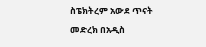ስፔክትረም አውደ ጥናት መድረክ በአዲስ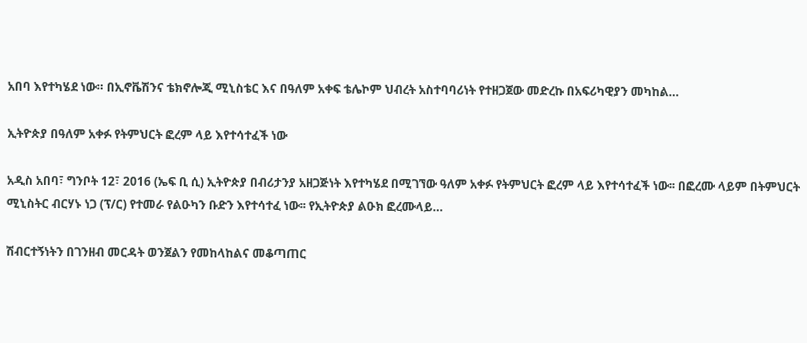አበባ እየተካሄደ ነው። በኢኖቬሽንና ቴክኖሎጂ ሚኒስቴር እና በዓለም አቀፍ ቴሌኮም ህብረት አስተባባሪነት የተዘጋጀው መድረኩ በአፍሪካዊያን መካከል…

ኢትዮጵያ በዓለም አቀፉ የትምህርት ፎረም ላይ እየተሳተፈች ነው

አዲስ አበባ፣ ግንቦት 12፣ 2016 (ኤፍ ቢ ሲ) ኢትዮጵያ በብሪታንያ አዘጋጅነት እየተካሄደ በሚገኘው ዓለም አቀፉ የትምህርት ፎረም ላይ እየተሳተፈች ነው፡፡ በፎረሙ ላይም በትምህርት ሚኒስትር ብርሃኑ ነጋ (ፕ/ር) የተመራ የልዑካን ቡድን እየተሳተፈ ነው፡፡ የኢትዮጵያ ልዑክ ፎረሙላይ…

ሽብርተኝነትን በገንዘብ መርዳት ወንጀልን የመከላከልና መቆጣጠር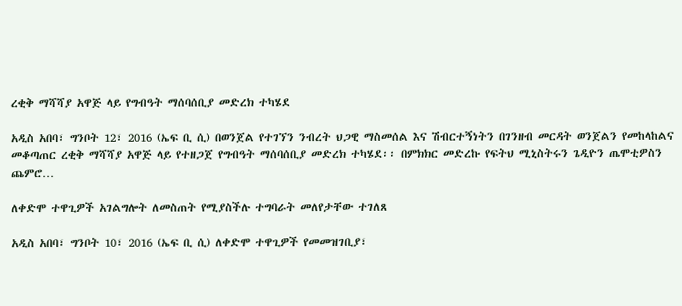ረቂቅ ማሻሻያ አዋጅ ላይ የግብዓት ማሰባሰቢያ መድረክ ተካሄደ

አዲስ አበባ፣ ግንቦት 12፣ 2016 (ኤፍ ቢ ሲ) በወንጀል የተገኘን ንብረት ህጋዊ ማስመሰል እና ሽብርተኝነትን በገንዘብ መርዳት ወንጀልን የመከላከልና መቆጣጠር ረቂቅ ማሻሻያ አዋጅ ላይ የተዘጋጀ የግብዓት ማሰባሰቢያ መድረክ ተካሄደ፡፡ በምክክር መድረኩ የፍትህ ሚኒስትሩን ጌዲዮን ጤሞቲዎስን ጨምሮ…

ለቀድሞ ተዋጊዎች አገልግሎት ለመስጠት የሚያስችሉ ተግባራት መለየታቸው ተገለጸ

አዲስ አበባ፣ ግንቦት 10፣ 2016 (ኤፍ ቢ ሲ) ለቀድሞ ተዋጊዎች የመመዝገቢያ፣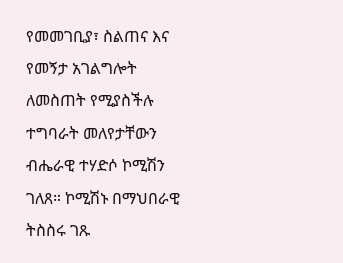የመመገቢያ፣ ስልጠና እና የመኝታ አገልግሎት ለመስጠት የሚያስችሉ ተግባራት መለየታቸውን ብሔራዊ ተሃድሶ ኮሚሽን ገለጸ። ኮሚሽኑ በማህበራዊ ትስስሩ ገጹ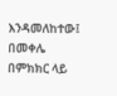እንዳመለከተው፤ በመቀሌ በምክክር ላይ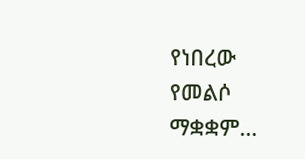የነበረው የመልሶ ማቋቋም…